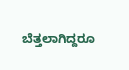ಬೆತ್ತಲಾಗಿದ್ದರೂ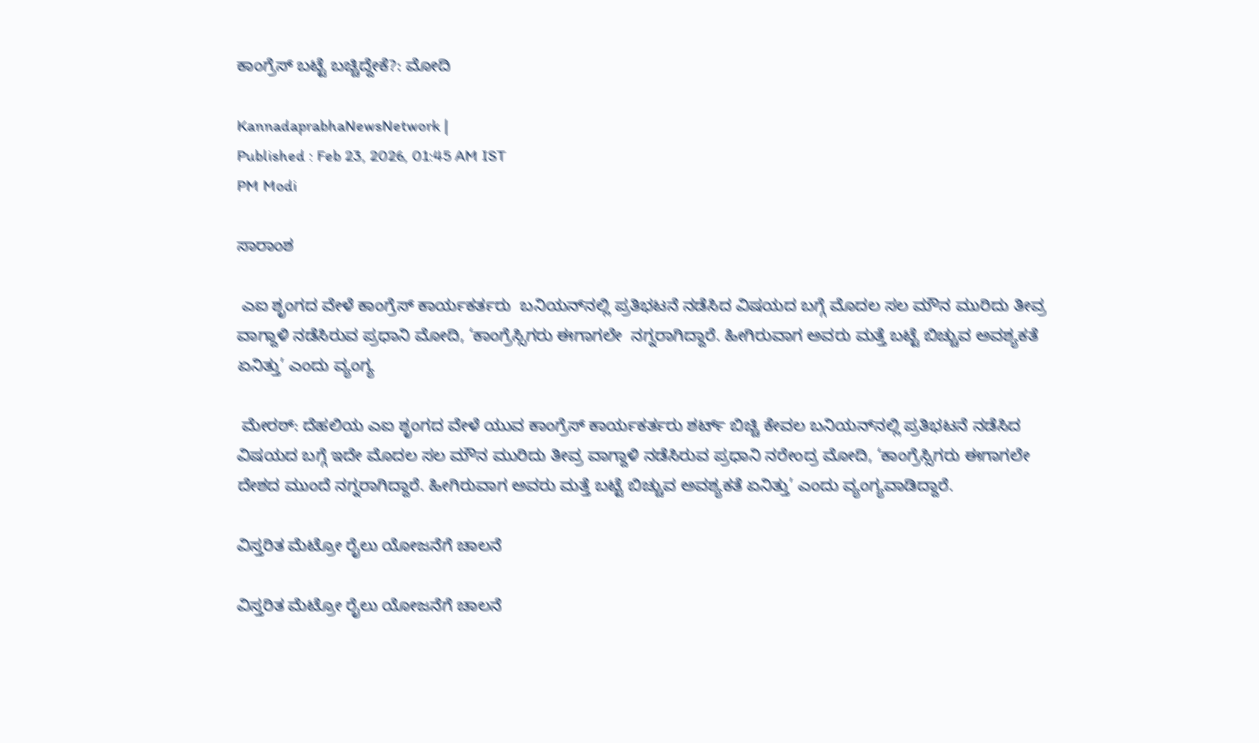ಕಾಂಗ್ರೆಸ್‌ ಬಟ್ಟೆ ಬಚ್ಚಿದ್ದೇಕೆ?: ಮೋದಿ

KannadaprabhaNewsNetwork |
Published : Feb 23, 2026, 01:45 AM IST
PM Modi

ಸಾರಾಂಶ

 ಎಐ ಶೃಂಗದ ವೇಳೆ ಕಾಂಗ್ರೆಸ್‌ ಕಾರ್ಯಕರ್ತರು  ಬನಿಯನ್‌ನಲ್ಲಿ ಪ್ರತಿಭಟನೆ ನಡೆಸಿದ ವಿಷಯದ ಬಗ್ಗೆ ಮೊದಲ ಸಲ ಮೌನ ಮುರಿದು ತೀವ್ರ ವಾಗ್ದಾಳಿ ನಡೆಸಿರುವ ಪ್ರಧಾನಿ ಮೋದಿ, ‘ಕಾಂಗ್ರೆಸ್ಸಿಗರು ಈಗಾಗಲೇ  ನಗ್ನರಾಗಿದ್ದಾರೆ. ಹೀಗಿರುವಾಗ ಅವರು ಮತ್ತೆ ಬಟ್ಟೆ ಬಿಚ್ಚುವ ಅವಶ್ಯಕತೆ ಏನಿತ್ತು’ ಎಂದು ವ್ಯಂಗ್ಯ

 ಮೇರಠ್‌: ದೆಹಲಿಯ ಎಐ ಶೃಂಗದ ವೇಳೆ ಯುವ ಕಾಂಗ್ರೆಸ್‌ ಕಾರ್ಯಕರ್ತರು ಶರ್ಟ್‌ ಬಿಚ್ಚಿ ಕೇವಲ ಬನಿಯನ್‌ನಲ್ಲಿ ಪ್ರತಿಭಟನೆ ನಡೆಸಿದ ವಿಷಯದ ಬಗ್ಗೆ ಇದೇ ಮೊದಲ ಸಲ ಮೌನ ಮುರಿದು ತೀವ್ರ ವಾಗ್ದಾಳಿ ನಡೆಸಿರುವ ಪ್ರಧಾನಿ ನರೇಂದ್ರ ಮೋದಿ, ‘ಕಾಂಗ್ರೆಸ್ಸಿಗರು ಈಗಾಗಲೇ ದೇಶದ ಮುಂದೆ ನಗ್ನರಾಗಿದ್ದಾರೆ. ಹೀಗಿರುವಾಗ ಅವರು ಮತ್ತೆ ಬಟ್ಟೆ ಬಿಚ್ಚುವ ಅವಶ್ಯಕತೆ ಏನಿತ್ತು’ ಎಂದು ವ್ಯಂಗ್ಯವಾಡಿದ್ದಾರೆ.

ವಿಸ್ತರಿತ ಮೆಟ್ರೋ ರೈಲು ಯೋಜನೆಗೆ ಚಾಲನೆ

ವಿಸ್ತರಿತ ಮೆಟ್ರೋ ರೈಲು ಯೋಜನೆಗೆ ಚಾಲನೆ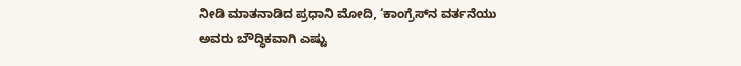ನೀಡಿ ಮಾತನಾಡಿದ ಪ್ರಧಾನಿ ಮೋದಿ, ‘ಕಾಂಗ್ರೆಸ್‌ನ ವರ್ತನೆಯು ಅವರು ಬೌದ್ಧಿಕವಾಗಿ ಎಷ್ಟು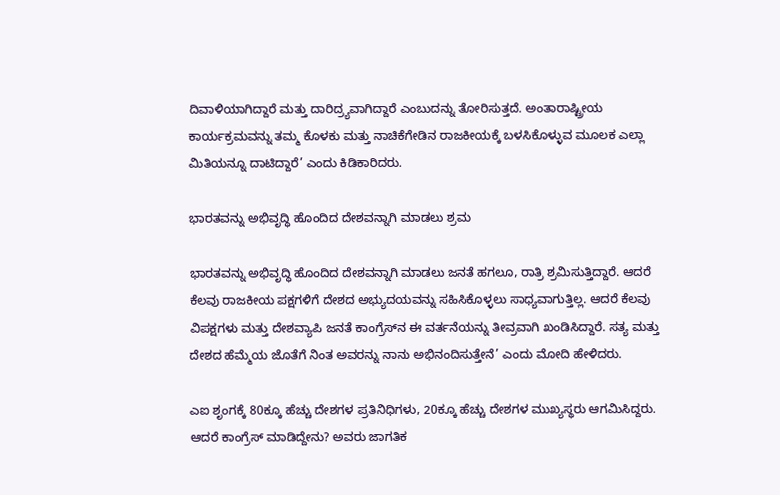ದಿವಾಳಿಯಾಗಿದ್ದಾರೆ ಮತ್ತು ದಾರಿದ್ರ್ಯವಾಗಿದ್ದಾರೆ ಎಂಬುದನ್ನು ತೋರಿಸುತ್ತದೆ. ಅಂತಾರಾಷ್ಟ್ರೀಯ ಕಾರ್ಯಕ್ರಮವನ್ನು ತಮ್ಮ ಕೊಳಕು ಮತ್ತು ನಾಚಿಕೆಗೇಡಿನ ರಾಜಕೀಯಕ್ಕೆ ಬಳಸಿಕೊಳ್ಳುವ ಮೂಲಕ ಎಲ್ಲಾ ಮಿತಿಯನ್ನೂ ದಾಟಿದ್ದಾರೆ’ ಎಂದು ಕಿಡಿಕಾರಿದರು.

ಭಾರತವನ್ನು ಅಭಿವೃದ್ಧಿ ಹೊಂದಿದ ದೇಶವನ್ನಾಗಿ ಮಾಡಲು ಶ್ರಮ

ಭಾರತವನ್ನು ಅಭಿವೃದ್ಧಿ ಹೊಂದಿದ ದೇಶವನ್ನಾಗಿ ಮಾಡಲು ಜನತೆ ಹಗಲೂ, ರಾತ್ರಿ ಶ್ರಮಿಸುತ್ತಿದ್ದಾರೆ. ಆದರೆ ಕೆಲವು ರಾಜಕೀಯ ಪಕ್ಷಗಳಿಗೆ ದೇಶದ ಅಭ್ಯುದಯವನ್ನು ಸಹಿಸಿಕೊಳ್ಳಲು ಸಾಧ್ಯವಾಗುತ್ತಿಲ್ಲ. ಆದರೆ ಕೆಲವು ವಿಪಕ್ಷಗಳು ಮತ್ತು ದೇಶವ್ಯಾಪಿ ಜನತೆ ಕಾಂಗ್ರೆಸ್‌ನ ಈ ವರ್ತನೆಯನ್ನು ತೀವ್ರವಾಗಿ ಖಂಡಿಸಿದ್ದಾರೆ. ಸತ್ಯ ಮತ್ತು ದೇಶದ ಹೆಮ್ಮೆಯ ಜೊತೆಗೆ ನಿಂತ ಅವರನ್ನು ನಾನು ಅಭಿನಂದಿಸುತ್ತೇನೆ’ ಎಂದು ಮೋದಿ ಹೇಳಿದರು.

ಎಐ ಶೃಂಗಕ್ಕೆ 80ಕ್ಕೂ ಹೆಚ್ಚು ದೇಶಗಳ ಪ್ರತಿನಿಧಿಗಳು, 20ಕ್ಕೂ ಹೆಚ್ಚು ದೇಶಗಳ ಮುಖ್ಯಸ್ಥರು ಆಗಮಿಸಿದ್ದರು. ಆದರೆ ಕಾಂಗ್ರೆಸ್ ಮಾಡಿದ್ದೇನು? ಅವರು ಜಾಗತಿಕ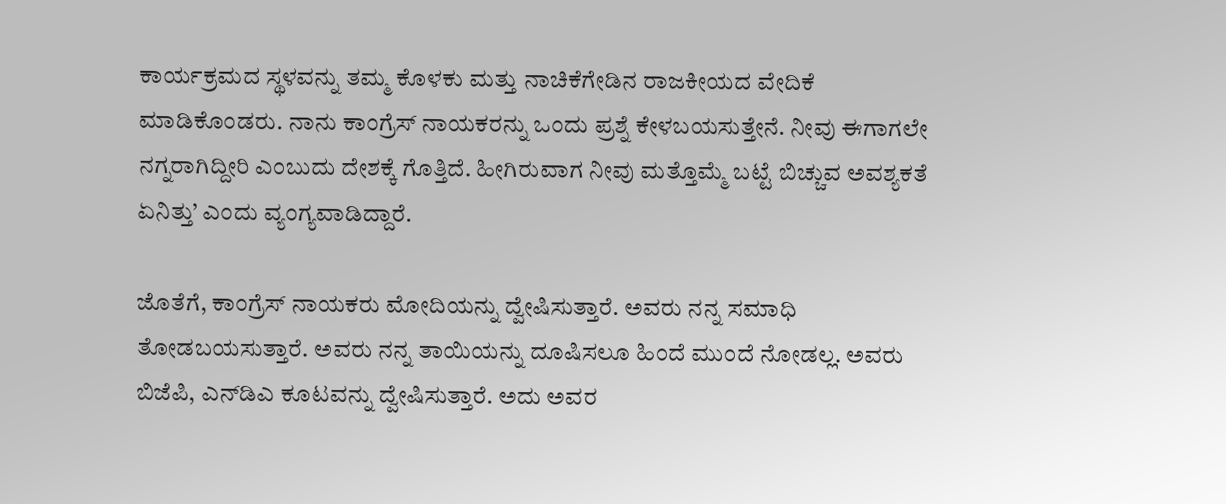ಕಾರ್ಯಕ್ರಮದ ಸ್ಥಳವನ್ನು ತಮ್ಮ ಕೊಳಕು ಮತ್ತು ನಾಚಿಕೆಗೇಡಿನ ರಾಜಕೀಯದ ವೇದಿಕೆ ಮಾಡಿಕೊಂಡರು. ನಾನು ಕಾಂಗ್ರೆಸ್ ನಾಯಕರನ್ನು ಒಂದು ಪ್ರಶ್ನೆ ಕೇಳಬಯಸುತ್ತೇನೆ. ನೀವು ಈಗಾಗಲೇ ನಗ್ನರಾಗಿದ್ದೀರಿ ಎಂಬುದು ದೇಶಕ್ಕೆ ಗೊತ್ತಿದೆ. ಹೀಗಿರುವಾಗ ನೀವು ಮತ್ತೊಮ್ಮೆ ಬಟ್ಟೆ ಬಿಚ್ಚುವ ಅವಶ್ಯಕತೆ ಏನಿತ್ತು’ ಎಂದು ವ್ಯಂಗ್ಯವಾಡಿದ್ದಾರೆ.

ಜೊತೆಗೆ, ಕಾಂಗ್ರೆಸ್‌ ನಾಯಕರು ಮೋದಿಯನ್ನು ದ್ವೇಷಿಸುತ್ತಾರೆ. ಅವರು ನನ್ನ ಸಮಾಧಿ ತೋಡಬಯಸುತ್ತಾರೆ. ಅವರು ನನ್ನ ತಾಯಿಯನ್ನು ದೂಷಿಸಲೂ ಹಿಂದೆ ಮುಂದೆ ನೋಡಲ್ಲ. ಅವರು ಬಿಜೆಪಿ, ಎನ್‌ಡಿಎ ಕೂಟವನ್ನು ದ್ವೇಷಿಸುತ್ತಾರೆ. ಅದು ಅವರ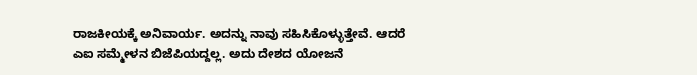ರಾಜಕೀಯಕ್ಕೆ ಅನಿವಾರ್ಯ. ಅದನ್ನು ನಾವು ಸಹಿಸಿಕೊಳ್ಳುತ್ತೇವೆ. ಆದರೆ ಎಐ ಸಮ್ಮೇಳನ ಬಿಜೆಪಿಯದ್ದಲ್ಲ. ಅದು ದೇಶದ ಯೋಜನೆ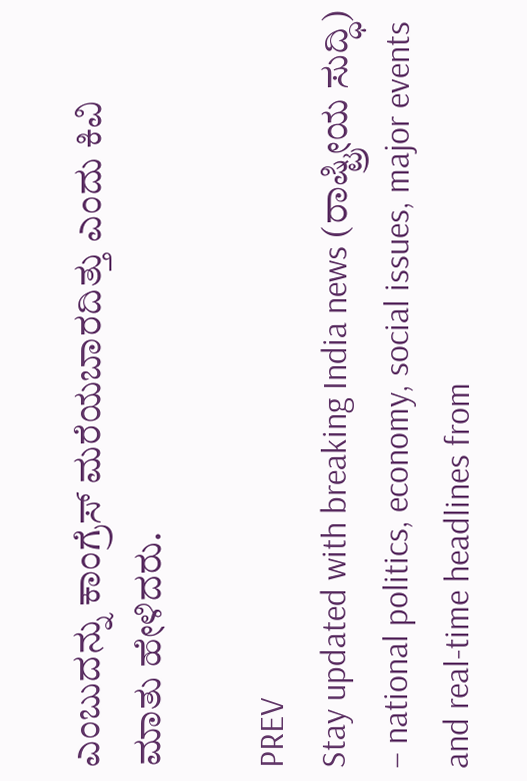ಎಂಬುದನ್ನು ಕಾಂಗ್ರೆಸ್‌ ಮರೆಯಬಾರದಿತ್ತು ಎಂದು ಕಿವಿ ಮಾತು ಹೇಳಿದರು.

PREV
Stay updated with breaking India news (ರಾಷ್ಟ್ರೀಯ ಸುದ್ಧಿ) – national politics, economy, social issues, major events and real‑time headlines from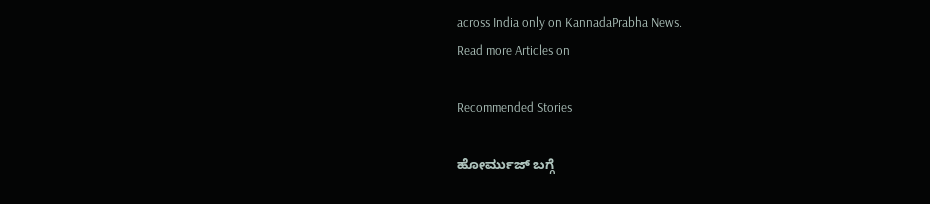across India only on KannadaPrabha News.
Read more Articles on

Recommended Stories

ಹೋರ್ಮುಜ್‌ ಬಗ್ಗೆ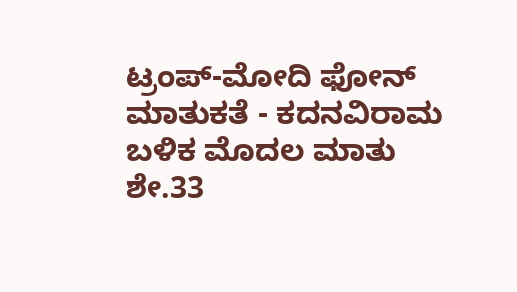ಟ್ರಂಪ್‌-ಮೋದಿ ಫೋನ್‌ ಮಾತುಕತೆ - ಕದನವಿರಾಮ ಬಳಿಕ ಮೊದಲ ಮಾತು
ಶೇ.33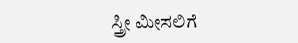ಸ್ತ್ರೀ ಮೀಸಲಿಗೆ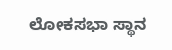ಲೋಕಸಭಾ ಸ್ಥಾನ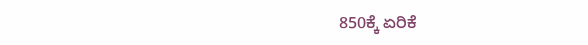850ಕ್ಕೆ ಏರಿಕೆ